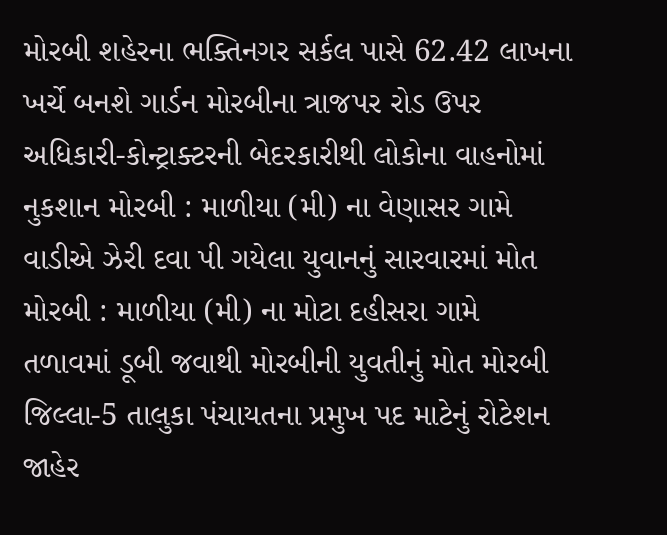મોરબી શહેરના ભક્તિનગર સર્કલ પાસે 62.42 લાખના ખર્ચે બનશે ગાર્ડન મોરબીના ત્રાજપર રોડ ઉપર અધિકારી-કોન્ટ્રાક્ટરની બેદરકારીથી લોકોના વાહનોમાં નુકશાન મોરબી : માળીયા (મી) ના વેણાસર ગામે વાડીએ ઝેરી દવા પી ગયેલા યુવાનનું સારવારમાં મોત મોરબી : માળીયા (મી) ના મોટા દહીસરા ગામે તળાવમાં ડૂબી જવાથી મોરબીની યુવતીનું મોત મોરબી જિલ્લા-5 તાલુકા પંચાયતના પ્રમુખ પદ માટેનું રોટેશન જાહેર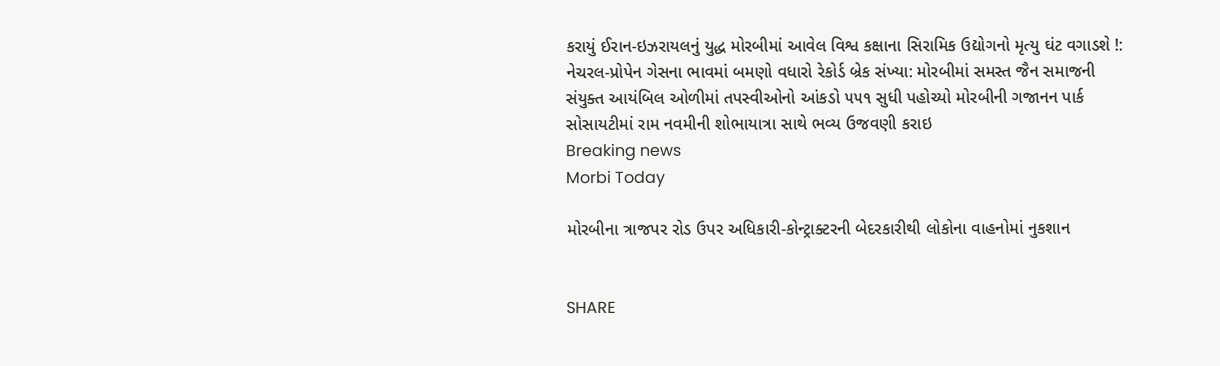કરાયું ઈરાન-ઇઝરાયલનું યુદ્ધ મોરબીમાં આવેલ વિશ્વ કક્ષાના સિરામિક ઉદ્યોગનો મૃત્યુ ઘંટ વગાડશે !: નેચરલ-પ્રોપેન ગેસના ભાવમાં બમણો વધારો રેકોર્ડ બ્રેક સંખ્યા: મોરબીમાં સમસ્ત જૈન સમાજની સંયુક્ત આયંબિલ ઓળીમાં તપસ્વીઓનો આંકડો ૫૫૧ સુધી પહોચ્યો મોરબીની ગજાનન પાર્ક સોસાયટીમાં રામ નવમીની શોભાયાત્રા સાથે ભવ્ય ઉજવણી કરાઇ
Breaking news
Morbi Today

મોરબીના ત્રાજપર રોડ ઉપર અધિકારી-કોન્ટ્રાક્ટરની બેદરકારીથી લોકોના વાહનોમાં નુકશાન


SHARE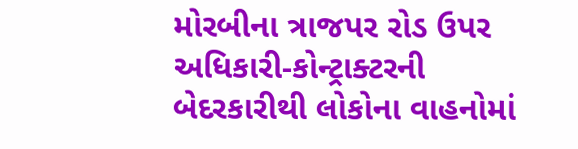મોરબીના ત્રાજપર રોડ ઉપર અધિકારી-કોન્ટ્રાક્ટરની બેદરકારીથી લોકોના વાહનોમાં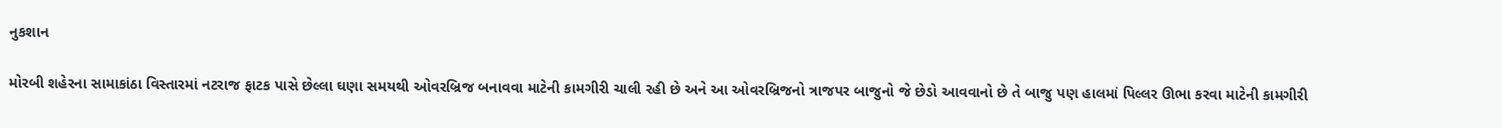નુકશાન

મોરબી શહેરના સામાકાંઠા વિસ્તારમાં નટરાજ ફાટક પાસે છેલ્લા ઘણા સમયથી ઓવરબ્રિજ બનાવવા માટેની કામગીરી ચાલી રહી છે અને આ ઓવરબ્રિજનો ત્રાજપર બાજુનો જે છેડો આવવાનો છે તે બાજુ પણ હાલમાં પિલ્લર ઊભા કરવા માટેની કામગીરી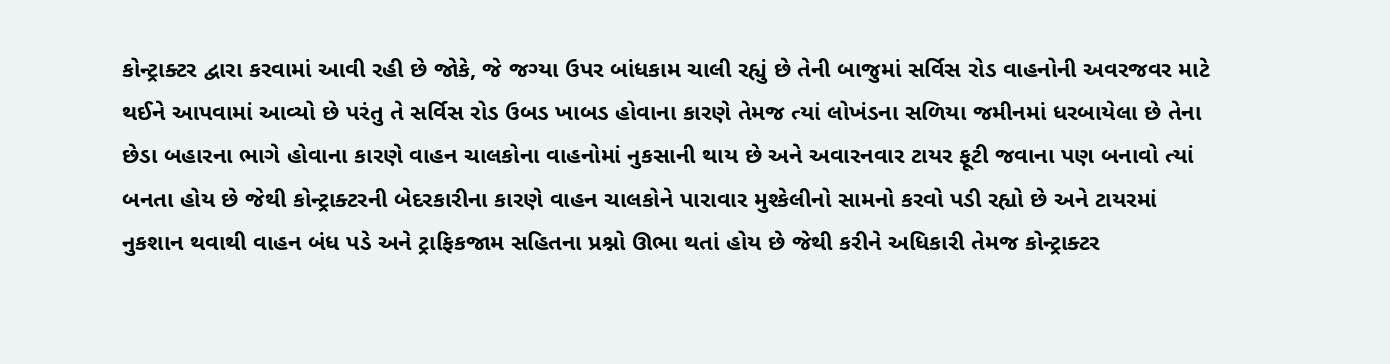કોન્ટ્રાક્ટર દ્વારા કરવામાં આવી રહી છે જોકે, જે જગ્યા ઉપર બાંધકામ ચાલી રહ્યું છે તેની બાજુમાં સર્વિસ રોડ વાહનોની અવરજવર માટે થઈને આપવામાં આવ્યો છે પરંતુ તે સર્વિસ રોડ ઉબડ ખાબડ હોવાના કારણે તેમજ ત્યાં લોખંડના સળિયા જમીનમાં ધરબાયેલા છે તેના છેડા બહારના ભાગે હોવાના કારણે વાહન ચાલકોના વાહનોમાં નુકસાની થાય છે અને અવારનવાર ટાયર ફૂટી જવાના પણ બનાવો ત્યાં બનતા હોય છે જેથી કોન્ટ્રાક્ટરની બેદરકારીના કારણે વાહન ચાલકોને પારાવાર મુશ્કેલીનો સામનો કરવો પડી રહ્યો છે અને ટાયરમાં નુકશાન થવાથી વાહન બંધ પડે અને ટ્રાફિકજામ સહિતના પ્રશ્નો ઊભા થતાં હોય છે જેથી કરીને અધિકારી તેમજ કોન્ટ્રાક્ટર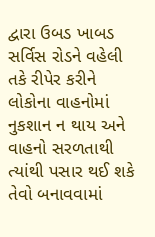દ્વારા ઉબડ ખાબડ સર્વિસ રોડને વહેલી તકે રીપેર કરીને લોકોના વાહનોમાં નુકશાન ન થાય અને વાહનો સરળતાથી ત્યાંથી પસાર થઈ શકે તેવો બનાવવામાં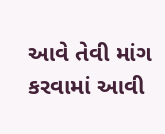આવે તેવી માંગ કરવામાં આવી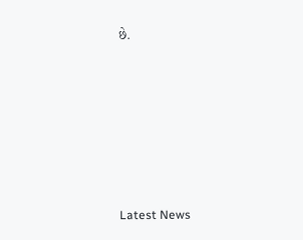છે.






Latest News